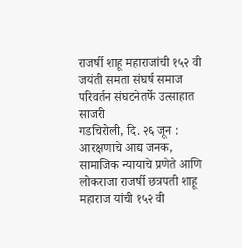राजर्षी शाहू महाराजांची १५२ वी जयंती समता संघर्ष समाज परिवर्तन संघटनेतर्फे उत्साहात साजरी
गडचिरोली, दि. २६ जून : आरक्षणाचे आद्य जनक, सामाजिक न्यायाचे प्रणेते आणि लोकराजा राजर्षी छत्रपती शाहू महाराज यांची १५२ वी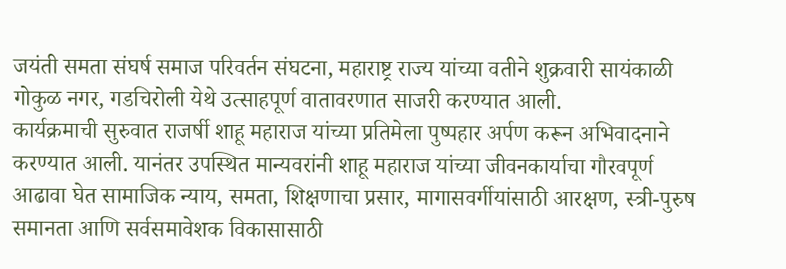जयंती समता संघर्ष समाज परिवर्तन संघटना, महाराष्ट्र राज्य यांच्या वतीने शुक्रवारी सायंकाळी गोकुळ नगर, गडचिरोली येथे उत्साहपूर्ण वातावरणात साजरी करण्यात आली.
कार्यक्रमाची सुरुवात राजर्षी शाहू महाराज यांच्या प्रतिमेला पुष्पहार अर्पण करून अभिवादनाने करण्यात आली. यानंतर उपस्थित मान्यवरांनी शाहू महाराज यांच्या जीवनकार्याचा गौरवपूर्ण आढावा घेत सामाजिक न्याय, समता, शिक्षणाचा प्रसार, मागासवर्गीयांसाठी आरक्षण, स्त्री-पुरुष समानता आणि सर्वसमावेशक विकासासाठी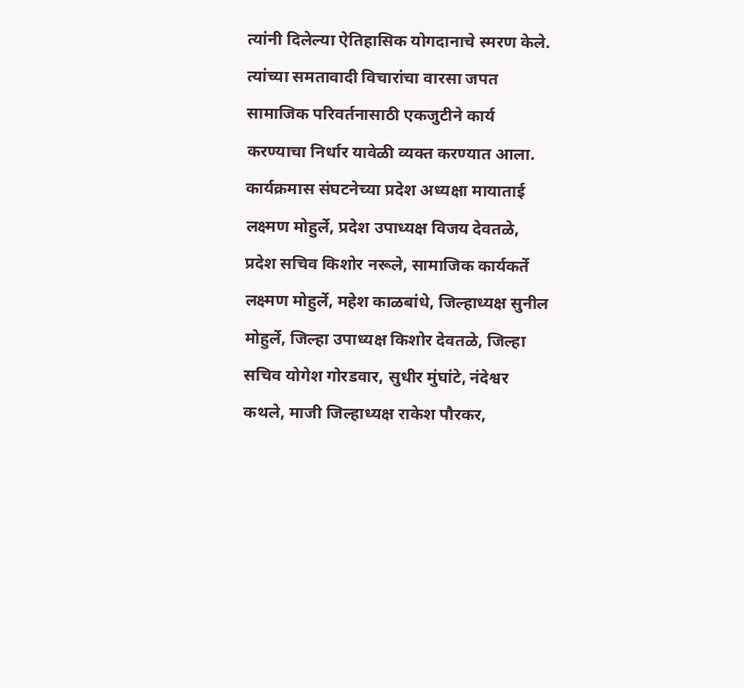त्यांनी दिलेल्या ऐतिहासिक योगदानाचे स्मरण केले. त्यांच्या समतावादी विचारांचा वारसा जपत सामाजिक परिवर्तनासाठी एकजुटीने कार्य करण्याचा निर्धार यावेळी व्यक्त करण्यात आला.
कार्यक्रमास संघटनेच्या प्रदेश अध्यक्षा मायाताई लक्ष्मण मोहुर्ले, प्रदेश उपाध्यक्ष विजय देवतळे, प्रदेश सचिव किशोर नरूले, सामाजिक कार्यकर्ते लक्ष्मण मोहुर्ले, महेश काळबांधे, जिल्हाध्यक्ष सुनील मोहुर्ले, जिल्हा उपाध्यक्ष किशोर देवतळे, जिल्हा सचिव योगेश गोरडवार, सुधीर मुंघांटे, नंदेश्वर कथले, माजी जिल्हाध्यक्ष राकेश पौरकर,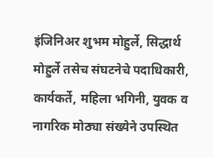इंजिनिअर शुभम मोहुर्ले, सिद्धार्थ मोहुर्ले तसेच संघटनेचे पदाधिकारी, कार्यकर्ते, महिला भगिनी, युवक व नागरिक मोठ्या संख्येने उपस्थित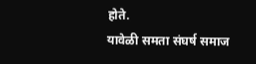होते.
यावेळी समता संघर्ष समाज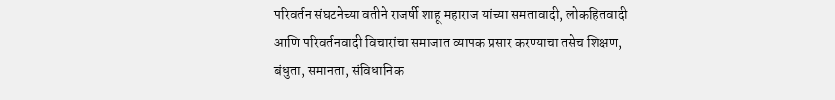परिवर्तन संघटनेच्या वतीने राजर्षी शाहू महाराज यांच्या समतावादी, लोकहितवादी आणि परिवर्तनवादी विचारांचा समाजात व्यापक प्रसार करण्याचा तसेच शिक्षण, बंधुता, समानता, संविधानिक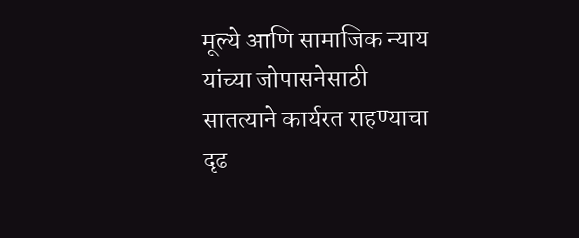मूल्ये आणि सामाजिक न्याय यांच्या जोपासनेसाठी सातत्याने कार्यरत राहण्याचा दृढ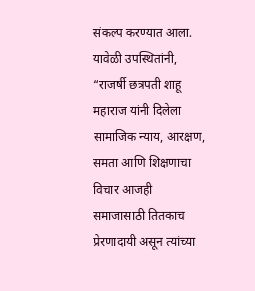संकल्प करण्यात आला.
यावेळी उपस्थितांनी, “राजर्षी छत्रपती शाहू महाराज यांनी दिलेला सामाजिक न्याय, आरक्षण, समता आणि शिक्षणाचा विचार आजही समाजासाठी तितकाच प्रेरणादायी असून त्यांच्या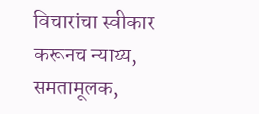विचारांचा स्वीकार करूनच न्याय्य, समतामूलक,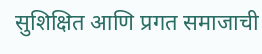सुशिक्षित आणि प्रगत समाजाची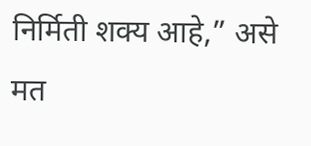निर्मिती शक्य आहे,” असे मत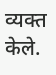व्यक्त केले.